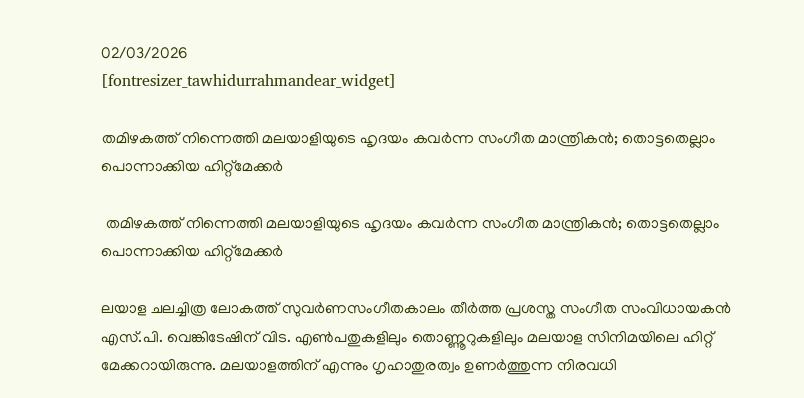02/03/2026
[fontresizer_tawhidurrahmandear_widget]

തമിഴകത്ത് നിന്നെത്തി മലയാളിയുടെ ഹൃദയം കവർന്ന സംഗീത മാന്ത്രികൻ; തൊട്ടതെല്ലാം പൊന്നാക്കിയ ഹിറ്റ്‌മേക്കർ

 തമിഴകത്ത് നിന്നെത്തി മലയാളിയുടെ ഹൃദയം കവർന്ന സംഗീത മാന്ത്രികൻ; തൊട്ടതെല്ലാം പൊന്നാക്കിയ ഹിറ്റ്‌മേക്കർ

ലയാള ചലച്ചിത്ര ലോകത്ത് സുവർണസംഗീതകാലം തീർത്ത പ്രശസ്ത സംഗീത സംവിധായകൻ എസ്.പി. വെങ്കിടേഷിന് വിട. എൺപതുകളിലും തൊണ്ണൂറുകളിലും മലയാള സിനിമയിലെ ഹിറ്റ് മേക്കറായിരുന്നു. മലയാളത്തിന് എന്നും ഗൃഹാതുരത്വം ഉണർത്തുന്ന നിരവധി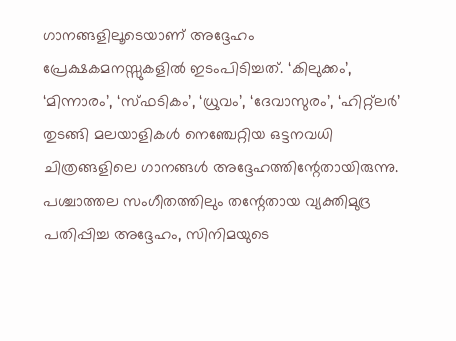ഗാനങ്ങളിലൂടെയാണ് അദ്ദേഹം
പ്രേക്ഷകമനസ്സുകളിൽ ഇടംപിടിച്ചത്. ‘കിലുക്കം’, ‘മിന്നാരം’, ‘സ്ഫടികം’, ‘ധ്രുവം’, ‘ദേവാസുരം’, ‘ഹിറ്റ്‌ലർ’ തുടങ്ങി മലയാളികൾ നെഞ്ചേറ്റിയ ഒട്ടനവധി ചിത്രങ്ങളിലെ ഗാനങ്ങൾ അദ്ദേഹത്തിന്റേതായിരുന്നു. പശ്ചാത്തല സംഗീതത്തിലും തന്റേതായ വ്യക്തിമുദ്ര പതിപ്പിച്ച അദ്ദേഹം, സിനിമയുടെ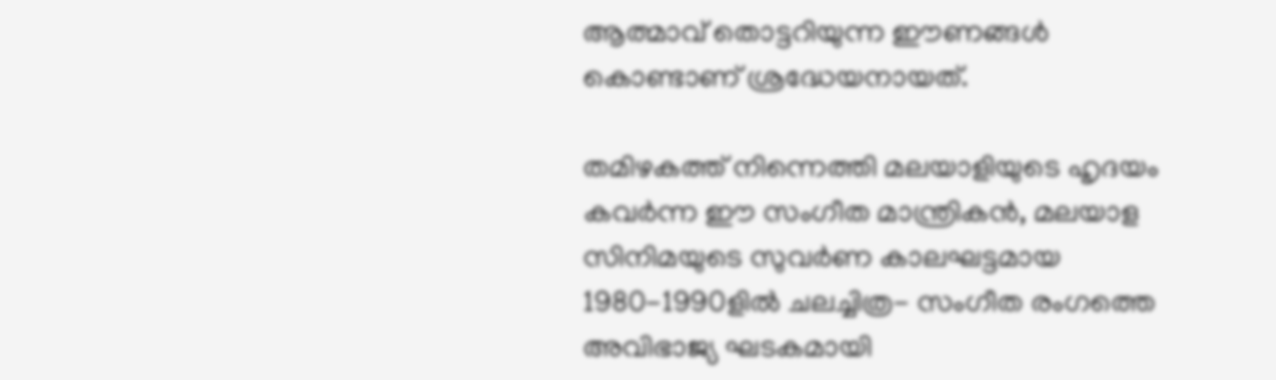ആത്മാവ് തൊട്ടറിയുന്ന ഈണങ്ങൾ കൊണ്ടാണ് ശ്രദ്ധേയനായത്.

തമിഴകത്ത് നിന്നെത്തി മലയാളിയുടെ ഹൃദയം കവർന്ന ഈ സംഗീത മാന്ത്രികൻ, മലയാള സിനിമയുടെ സുവർണ കാലഘട്ടമായ 1980-1990ളിൽ ചലച്ചിത്ര- സംഗീത രംഗത്തെ അവിഭാജ്യ ഘടകമായി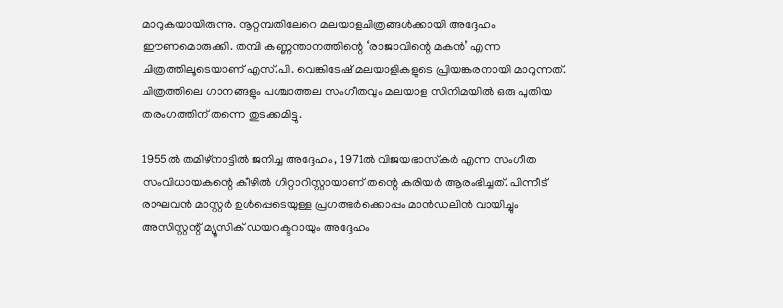മാറുകയായിരുന്നു. നൂറ്റമ്പതിലേറെ മലയാളചിത്രങ്ങൾക്കായി അദ്ദേഹം ഈണമൊരുക്കി. തമ്പി കണ്ണന്താനത്തിന്റെ ‘രാജാവിന്റെ മകൻ’ എന്ന ചിത്രത്തിലൂടെയാണ് എസ്.പി. വെങ്കിടേഷ് മലയാളികളുടെ പ്രിയങ്കരനായി മാറുന്നത്. ചിത്രത്തിലെ ഗാനങ്ങളും പശ്ചാത്തല സംഗീതവും മലയാള സിനിമയിൽ ഒരു പുതിയ തരംഗത്തിന് തന്നെ തുടക്കമിട്ടു.

1955ൽ തമിഴ്‌നാട്ടിൽ ജനിച്ച അദ്ദേഹം, 1971ൽ വിജയഭാസ്‌കർ എന്ന സംഗീത സംവിധായകന്റെ കീഴിൽ ഗിറ്റാറിസ്റ്റായാണ് തന്റെ കരിയർ ആരംഭിച്ചത്. പിന്നീട് രാഘവൻ മാസ്റ്റർ ഉൾപ്പെടെയുള്ള പ്രഗത്ഭർക്കൊപ്പം മാൻഡലിൻ വായിച്ചും അസിസ്റ്റന്റ് മ്യൂസിക് ഡയറക്ടറായും അദ്ദേഹം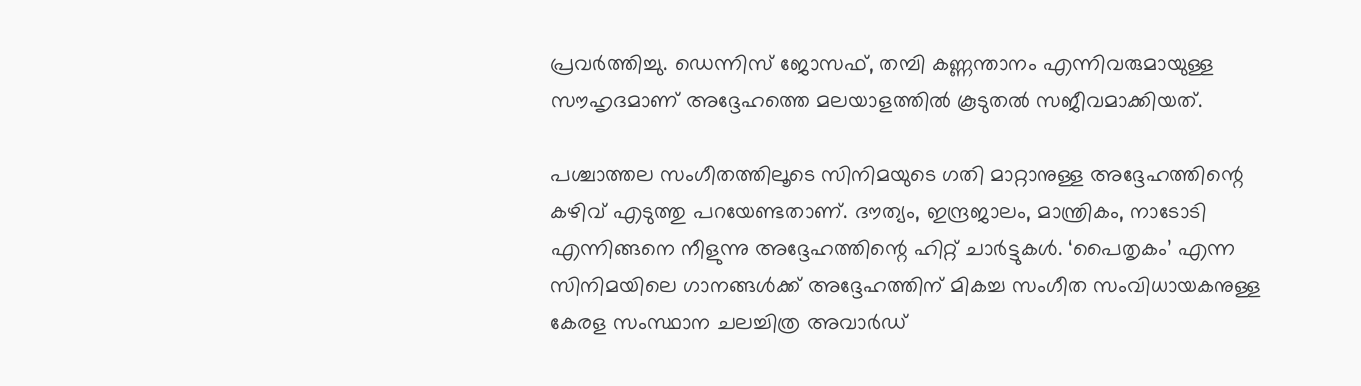പ്രവർത്തിച്ചു. ഡെന്നിസ് ജോസഫ്, തമ്പി കണ്ണന്താനം എന്നിവരുമായുള്ള സൗഹൃദമാണ് അദ്ദേഹത്തെ മലയാളത്തിൽ കൂടുതൽ സജീവമാക്കിയത്.

പശ്ചാത്തല സംഗീതത്തിലൂടെ സിനിമയുടെ ഗതി മാറ്റാനുള്ള അദ്ദേഹത്തിന്റെ കഴിവ് എടുത്തു പറയേണ്ടതാണ്. ദൗത്യം, ഇന്ദ്രജാലം, മാന്ത്രികം, നാടോടി എന്നിങ്ങനെ നീളുന്നു അദ്ദേഹത്തിന്റെ ഹിറ്റ് ചാർട്ടുകൾ. ‘പൈതൃകം’ എന്ന സിനിമയിലെ ഗാനങ്ങൾക്ക് അദ്ദേഹത്തിന് മികച്ച സംഗീത സംവിധായകനുള്ള കേരള സംസ്ഥാന ചലച്ചിത്ര അവാർഡ്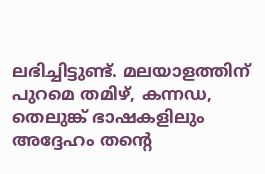ലഭിച്ചിട്ടുണ്ട്. മലയാളത്തിന് പുറമെ തമിഴ്, കന്നഡ, തെലുങ്ക് ഭാഷകളിലും അദ്ദേഹം തന്റെ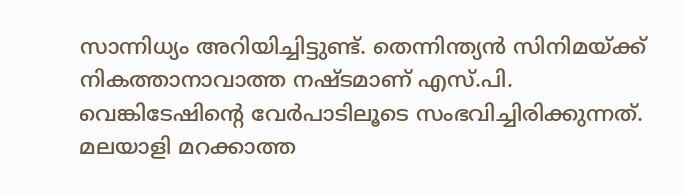സാന്നിധ്യം അറിയിച്ചിട്ടുണ്ട്. തെന്നിന്ത്യൻ സിനിമയ്ക്ക് നികത്താനാവാത്ത നഷ്ടമാണ് എസ്.പി. വെങ്കിടേഷിന്റെ വേർപാടിലൂടെ സംഭവിച്ചിരിക്കുന്നത്. മലയാളി മറക്കാത്ത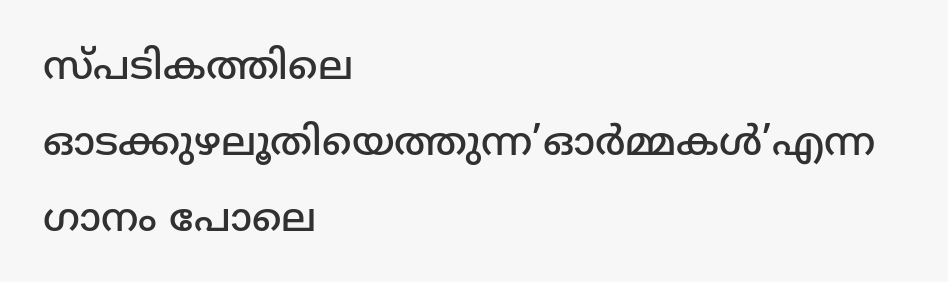സ്പടികത്തിലെ ഓടക്കുഴലൂതിയെത്തുന്ന’ഓർമ്മകൾ’എന്ന ഗാനം പോലെ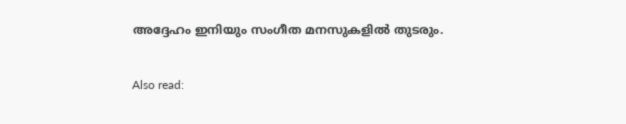അദ്ദേഹം ഇനിയും സംഗീത മനസുകളിൽ തുടരും.

Also read: